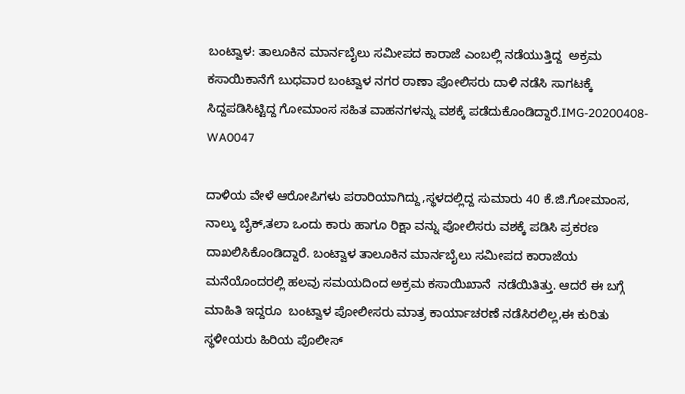ಬಂಟ್ವಾಳ: ತಾಲೂಕಿನ ಮಾರ್ನಬೈಲು ಸಮೀಪದ ಕಾರಾಜೆ ಎಂಬಲ್ಲಿ ನಡೆಯುತ್ತಿದ್ದ  ಅಕ್ರಮ ಕಸಾಯಿಕಾನೆಗೆ ಬುಧವಾರ ಬಂಟ್ವಾಳ ನಗರ ಠಾಣಾ ಪೋಲಿಸರು ದಾಳಿ ನಡೆಸಿ ಸಾಗಟಕ್ಕೆ ಸಿದ್ದಪಡಿಸಿಟ್ಟಿದ್ದ ಗೋಮಾಂಸ ಸಹಿತ ವಾಹನಗಳನ್ನು ವಶಕ್ಕೆ ಪಡೆದುಕೊಂಡಿದ್ದಾರೆ.IMG-20200408-WA0047

ದಾಳಿಯ ವೇಳೆ ಆರೋಪಿಗಳು ಪರಾರಿಯಾಗಿದ್ದು,ಸ್ಥಳದಲ್ಲಿದ್ದ ಸುಮಾರು 40 ಕೆ.ಜಿ.ಗೋಮಾಂಸ, ನಾಲ್ಕು ಬೈಕ್,ತಲಾ ಒಂದು ಕಾರು ಹಾಗೂ ರಿಕ್ಷಾ ವನ್ನು ಪೋಲಿಸರು ವಶಕ್ಕೆ ಪಡಿಸಿ ಪ್ರಕರಣ ದಾಖಲಿಸಿಕೊಂಡಿದ್ದಾರೆ. ಬಂಟ್ವಾಳ ತಾಲೂಕಿನ ಮಾರ್ನಬೈಲು ಸಮೀಪದ ಕಾರಾಜೆಯ ಮನೆಯೊಂದರಲ್ಲಿ ಹಲವು ಸಮಯದಿಂದ ಅಕ್ರಮ ಕಸಾಯಿಖಾನೆ  ನಡೆಯಿತಿತ್ತು. ಆದರೆ ಈ ಬಗ್ಗೆ ಮಾಹಿತಿ ಇದ್ದರೂ  ಬಂಟ್ವಾಳ ಪೋಲೀಸರು ಮಾತ್ರ ಕಾರ್ಯಾಚರಣೆ ನಡೆಸಿರಲಿಲ್ಲ,ಈ ಕುರಿತು ಸ್ಥಳೀಯರು ಹಿರಿಯ ಪೊಲೀಸ್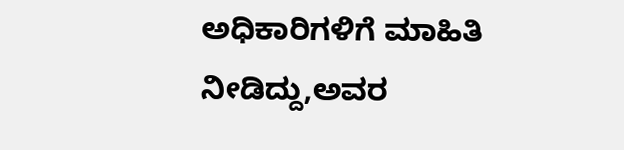ಅಧಿಕಾರಿಗಳಿಗೆ ಮಾಹಿತಿ ನೀಡಿದ್ದು,ಅವರ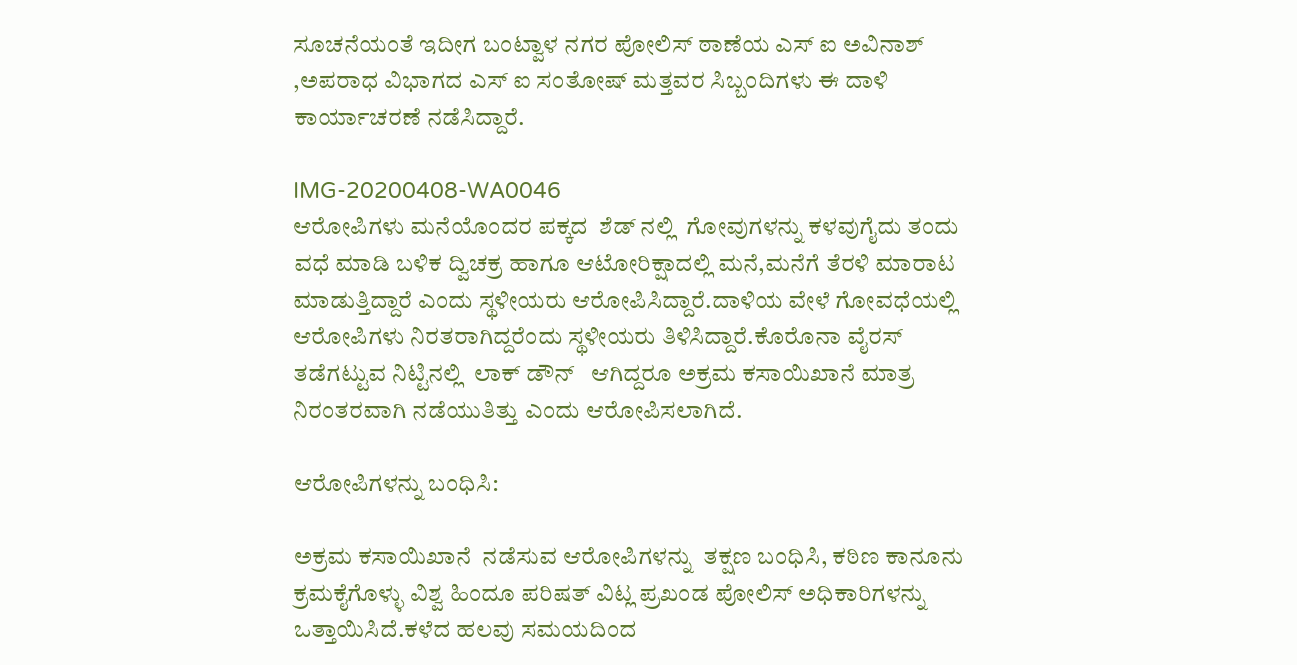ಸೂಚನೆಯಂತೆ ಇದೀಗ ಬಂಟ್ವಾಳ ನಗರ ಪೋಲಿಸ್ ಠಾಣೆಯ ಎಸ್ ಐ ಅವಿನಾಶ್ ,ಅಪರಾಧ ವಿಭಾಗದ ಎಸ್ ಐ ಸಂತೋಷ್ ಮತ್ತವರ ಸಿಬ್ಬಂದಿಗಳು ಈ ದಾಳಿ ಕಾರ್ಯಾಚರಣೆ ನಡೆಸಿದ್ದಾರೆ.

IMG-20200408-WA0046
ಆರೋಪಿಗಳು ಮನೆಯೊಂದರ ಪಕ್ಕದ  ಶೆಡ್ ನಲ್ಲಿ  ಗೋವುಗಳನ್ನು ಕಳವುಗೈದು ತಂದು ವಧೆ ಮಾಡಿ ಬಳಿಕ ದ್ವಿಚಕ್ರ ಹಾಗೂ ಆಟೋರಿಕ್ಷಾದಲ್ಲಿ ಮನೆ,ಮನೆಗೆ ತೆರಳಿ ಮಾರಾಟ ಮಾಡುತ್ತಿದ್ದಾರೆ ಎಂದು ಸ್ಥಳೀಯರು ಆರೋಪಿಸಿದ್ದಾರೆ.ದಾಳಿಯ ವೇಳೆ ಗೋವಧೆಯಲ್ಲಿ   ಆರೋಪಿಗಳು ನಿರತರಾಗಿದ್ದರೆಂದು ಸ್ಥಳೀಯರು ತಿಳಿಸಿದ್ದಾರೆ.ಕೊರೊನಾ ವೈರಸ್ ತಡೆಗಟ್ಟುವ ನಿಟ್ಟಿನಲ್ಲಿ  ಲಾಕ್ ಡೌನ್   ಆಗಿದ್ದರೂ ಅಕ್ರಮ ಕಸಾಯಿಖಾನೆ ಮಾತ್ರ ನಿರಂತರವಾಗಿ ನಡೆಯುತಿತ್ತು ಎಂದು ಆರೋಪಿಸಲಾಗಿದೆ.

ಆರೋಪಿಗಳನ್ನು ಬಂಧಿಸಿ:

ಅಕ್ರಮ ಕಸಾಯಿಖಾನೆ  ನಡೆಸುವ ಆರೋಪಿಗಳನ್ನು  ತಕ್ಷಣ ಬಂಧಿಸಿ, ಕಠಿಣ ಕಾನೂನು ಕ್ರಮಕೈಗೊಳ್ಳು ವಿಶ್ವ ಹಿಂದೂ ಪರಿಷತ್ ವಿಟ್ಲ ಪ್ರಖಂಡ ಪೋಲಿಸ್ ಅಧಿಕಾರಿಗಳನ್ನು ಒತ್ತಾಯಿಸಿದೆ.ಕಳೆದ ಹಲವು ಸಮಯದಿಂದ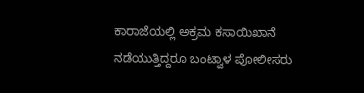ಕಾರಾಜೆಯಲ್ಲಿ ಅಕ್ರಮ ಕಸಾಯಿಖಾನೆ ನಡೆಯುತ್ತಿದ್ದರೂ ಬಂಟ್ವಾಳ ಪೋಲೀಸರು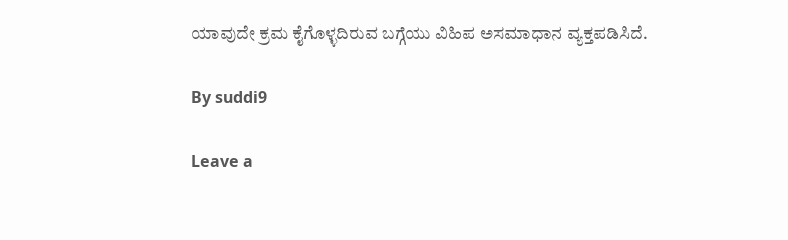ಯಾವುದೇ ಕ್ರಮ ಕೈಗೊಳ್ಳದಿರುವ ಬಗ್ಗೆಯು ವಿಹಿಪ ಅಸಮಾಧಾನ ವ್ಯಕ್ತಪಡಿಸಿದೆ.

By suddi9

Leave a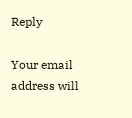Reply

Your email address will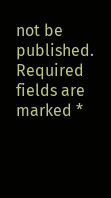not be published. Required fields are marked *